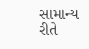સામાન્ય રીતે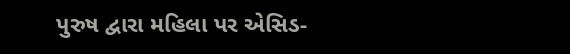પુરુષ દ્વારા મહિલા પર એસિડ-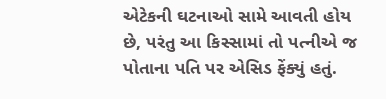એટેકની ઘટનાઓ સામે આવતી હોય છે, પરંતુ આ કિસ્સામાં તો પત્નીએ જ પોતાના પતિ પર એસિડ ફેંક્યું હતું.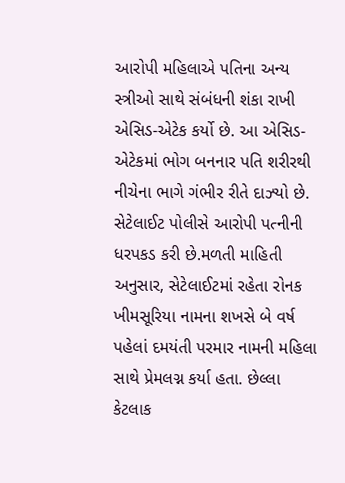આરોપી મહિલાએ પતિના અન્ય સ્ત્રીઓ સાથે સંબંધની શંકા રાખી એસિડ-એટેક કર્યો છે. આ એસિડ-એટેકમાં ભોગ બનનાર પતિ શરીરથી નીચેના ભાગે ગંભીર રીતે દાઝ્યો છે. સેટેલાઈટ પોલીસે આરોપી પત્નીની ધરપકડ કરી છે.મળતી માહિતી અનુસાર, સેટેલાઈટમાં રહેતા રોનક ખીમસૂરિયા નામના શખસે બે વર્ષ પહેલાં દમયંતી પરમાર નામની મહિલા સાથે પ્રેમલગ્ન કર્યા હતા. છેલ્લા કેટલાક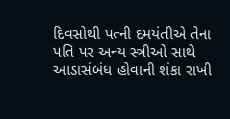દિવસોથી પત્ની દમયંતીએ તેના પતિ પર અન્ય સ્ત્રીઓ સાથે આડાસંબંધ હોવાની શંકા રાખી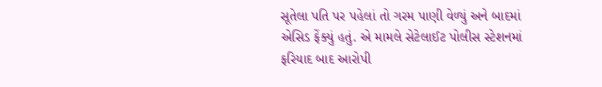સૂતેલા પતિ પર પહેલાં તો ગરમ પાણી વેળ્યું અને બાદમાં એસિડ ફેંક્યું હતું. એ મામલે સેટેલાઈટ પોલીસ સ્ટેશનમાં ફરિયાદ બાદ આરોપી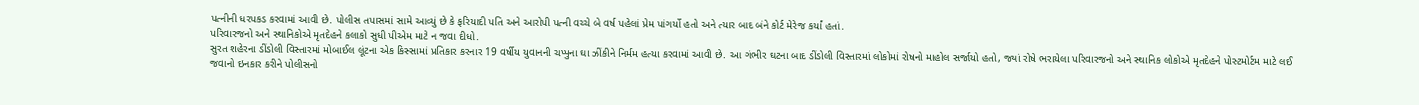પત્નીની ધરપકડ કરવામાં આવી છે. પોલીસ તપાસમાં સામે આવ્યું છે કે ફરિયાદી પતિ અને આરોપી પત્ની વચ્ચે બે વર્ષ પહેલાં પ્રેમ પાંગર્યો હતો અને ત્યાર બાદ બંને કોર્ટ મેરેજ કર્યાં હતાં.
પરિવારજનો અને સ્થાનિકોએ મૃતદેહને કલાકો સુધી પીએમ માટે ન જવા દીધો.
સુરત શહેરના ડીંડોલી વિસ્તારમાં મોબાઈલ લૂંટના એક કિસ્સામાં પ્રતિકાર કરનાર 19 વર્ષીય યુવાનની ચપ્પુના ઘા ઝીંકીને નિર્મમ હત્યા કરવામાં આવી છે. આ ગંભીર ઘટના બાદ ડીંડોલી વિસ્તારમાં લોકોમાં રોષનો માહોલ સર્જાયો હતો, જ્યાં રોષે ભરાયેલા પરિવારજનો અને સ્થાનિક લોકોએ મૃતદેહને પોસ્ટમોર્ટમ માટે લઈ જવાનો ઇનકાર કરીને પોલીસનો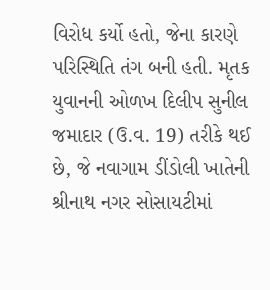વિરોધ કર્યો હતો, જેના કારણે પરિસ્થિતિ તંગ બની હતી. મૃતક યુવાનની ઓળખ દિલીપ સુનીલ જમાદાર (ઉ.વ. 19) તરીકે થઈ છે, જે નવાગામ ડીંડોલી ખાતેની શ્રીનાથ નગર સોસાયટીમાં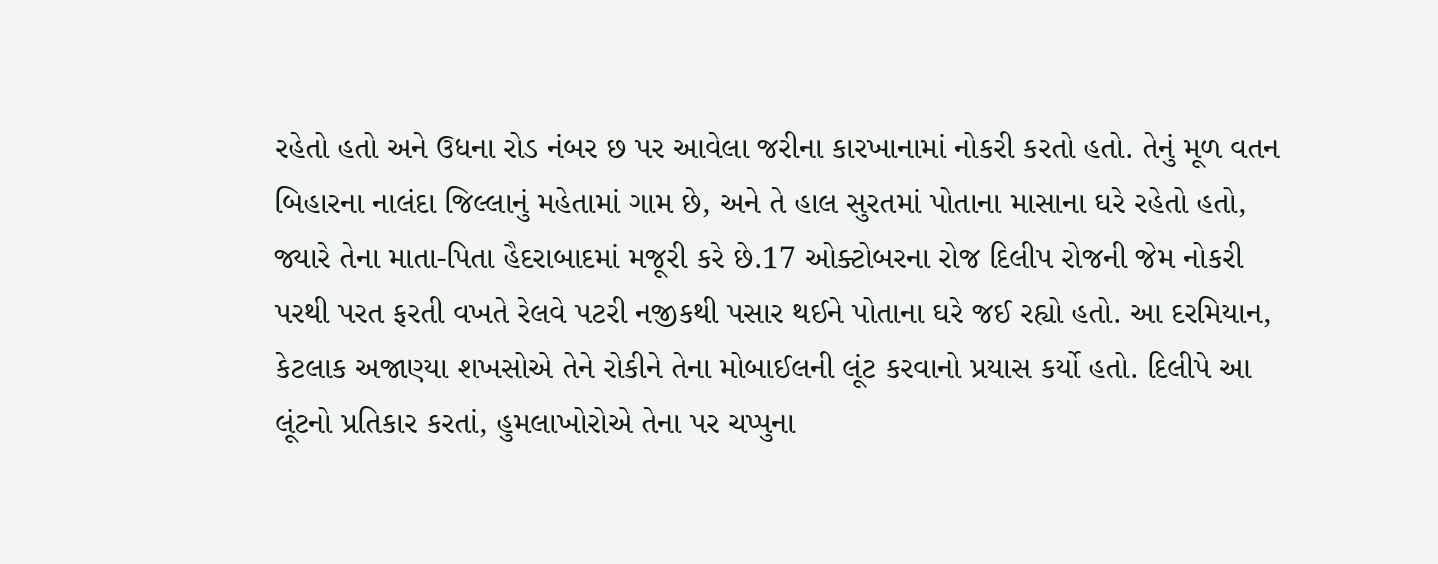રહેતો હતો અને ઉધના રોડ નંબર છ પર આવેલા જરીના કારખાનામાં નોકરી કરતો હતો. તેનું મૂળ વતન બિહારના નાલંદા જિલ્લાનું મહેતામાં ગામ છે, અને તે હાલ સુરતમાં પોતાના માસાના ઘરે રહેતો હતો, જ્યારે તેના માતા-પિતા હૈદરાબાદમાં મજૂરી કરે છે.17 ઓક્ટોબરના રોજ દિલીપ રોજની જેમ નોકરી પરથી પરત ફરતી વખતે રેલવે પટરી નજીકથી પસાર થઈને પોતાના ઘરે જઈ રહ્યો હતો. આ દરમિયાન, કેટલાક અજાણ્યા શખસોએ તેને રોકીને તેના મોબાઈલની લૂંટ કરવાનો પ્રયાસ કર્યો હતો. દિલીપે આ લૂંટનો પ્રતિકાર કરતાં, હુમલાખોરોએ તેના પર ચપ્પુના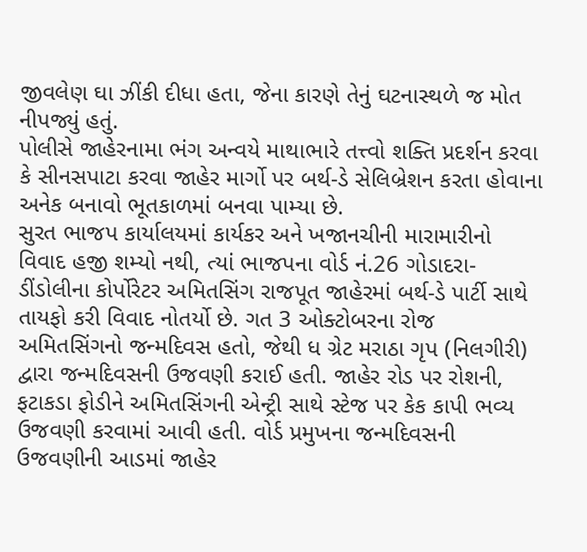જીવલેણ ઘા ઝીંકી દીધા હતા, જેના કારણે તેનું ઘટનાસ્થળે જ મોત નીપજ્યું હતું.
પોલીસે જાહેરનામા ભંગ અન્વયે માથાભારે તત્ત્વો શક્તિ પ્રદર્શન કરવા કે સીનસપાટા કરવા જાહેર માર્ગો પર બર્થ-ડે સેલિબ્રેશન કરતા હોવાના અનેક બનાવો ભૂતકાળમાં બનવા પામ્યા છે.
સુરત ભાજપ કાર્યાલયમાં કાર્યકર અને ખજાનચીની મારામારીનો વિવાદ હજી શમ્યો નથી, ત્યાં ભાજપના વોર્ડ નં.26 ગોડાદરા-ડીંડોલીના કોર્પોરેટર અમિતસિંગ રાજપૂત જાહેરમાં બર્થ-ડે પાર્ટી સાથે તાયફો કરી વિવાદ નોતર્યો છે. ગત 3 ઓક્ટોબરના રોજ અમિતસિંગનો જન્મદિવસ હતો, જેથી ધ ગ્રેટ મરાઠા ગૃપ (નિલગીરી) દ્વારા જન્મદિવસની ઉજવણી કરાઈ હતી. જાહેર રોડ પર રોશની, ફટાકડા ફોડીને અમિતસિંગની એન્ટ્રી સાથે સ્ટેજ પર કેક કાપી ભવ્ય ઉજવણી કરવામાં આવી હતી. વોર્ડ પ્રમુખના જન્મદિવસની ઉજવણીની આડમાં જાહેર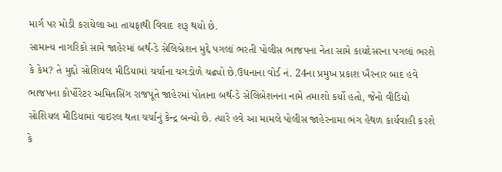માર્ગ પર મોડી કરાયેલા આ તાયફાથી વિવાદ શરૂ થયો છે.
સામાન્ય નાગરિકો સામે જાહેરમાં બર્થ-ડે સેલિબ્રેશન મુદ્દે પગલાં ભરતી પોલીસ ભાજપના નેતા સામે કાયદેસરના પગલાં ભરશે કે કેમ? તે મુદ્દો સોશિયલ મીડિયામાં ચર્ચાના ચગડોળે ચઢ્યો છે.ઉધનાના વોર્ડ નં. 24ના પ્રમુખ પ્રકાશ ખૈરનાર બાદ હવે ભાજપના કોર્પોરેટર અમિતસિંગ રાજપૂતે જાહેરમાં પોતાના બર્થ-ડે સેલિબેશનના નામે તમાશો કર્યો હતો, જેનો વીડિયો સોશિયલ મીડિયામાં વાઇરલ થતા ચર્ચાનું કેન્દ્ર બન્યો છે. ત્યારે હવે આ મામલે પોલીસ જાહેરનામા ભંગ હેથળ કાર્યવાહી કરશે કે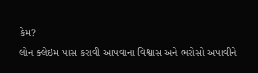કેમ?
લોન ક્લેઇમ પાસ કરાવી આપવાના વિશ્વાસ અને ભરોસો અપાવીને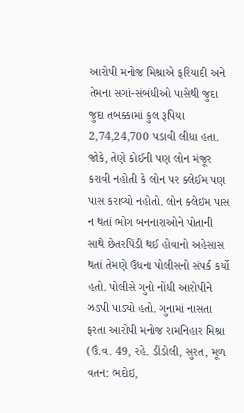આરોપી મનોજ મિશ્રાએ ફરિયાદી અને તેમના સગાં-સંબંધીઓ પાસેથી જુદા જુદા તબક્કામાં કુલ રૂપિયા 2,74,24,700 પડાવી લીધા હતા. જોકે, તેણે કોઈની પણ લોન મંજૂર કરાવી નહોતી કે લોન પર ક્લેઈમ પણ પાસ કરાવ્યો નહોતો. લોન ક્લેઇમ પાસ ન થતાં ભોગ બનનારાઓને પોતાની સાથે છેતરપિંડી થઈ હોવાનો અહેસાસ થતાં તેમણે ઉધના પોલીસનો સંપર્ક કર્યો હતો. પોલીસે ગુનો નોંધી આરોપીને ઝડપી પાડ્યો હતો. ગુનામાં નાસતા ફરતા આરોપી મનોજ રામનિહાર મિશ્રા (ઉં.વ. 49, રહે. ડીંડોલી, સુરત, મૂળ વતન: ભદોઇ,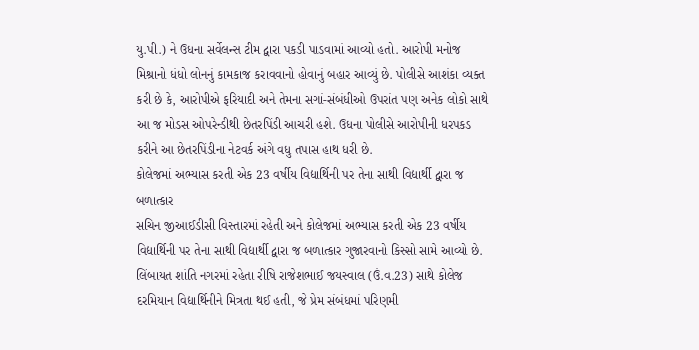યુ.પી.) ને ઉધના સર્વેલન્સ ટીમ દ્વારા પકડી પાડવામાં આવ્યો હતો. આરોપી મનોજ મિશ્રાનો ધંધો લોનનું કામકાજ કરાવવાનો હોવાનું બહાર આવ્યું છે. પોલીસે આશંકા વ્યક્ત કરી છે કે, આરોપીએ ફરિયાદી અને તેમના સગાં-સંબંધીઓ ઉપરાંત પણ અનેક લોકો સાથે આ જ મોડસ ઓપરેન્ડીથી છેતરપિંડી આચરી હશે. ઉધના પોલીસે આરોપીની ધરપકડ કરીને આ છેતરપિંડીના નેટવર્ક અંગે વધુ તપાસ હાથ ધરી છે.
કોલેજમાં અભ્યાસ કરતી એક 23 વર્ષીય વિદ્યાર્થિની પર તેના સાથી વિદ્યાર્થી દ્વારા જ બળાત્કાર
સચિન જીઆઈડીસી વિસ્તારમાં રહેતી અને કોલેજમાં અભ્યાસ કરતી એક 23 વર્ષીય વિદ્યાર્થિની પર તેના સાથી વિદ્યાર્થી દ્વારા જ બળાત્કાર ગુજારવાનો કિસ્સો સામે આવ્યો છે. લિંબાયત શાંતિ નગરમાં રહેતા રીષિ રાજેશભાઈ જયસ્વાલ (ઉં.વ.23) સાથે કોલેજ દરમિયાન વિદ્યાર્થિનીને મિત્રતા થઈ હતી, જે પ્રેમ સંબંધમાં પરિણમી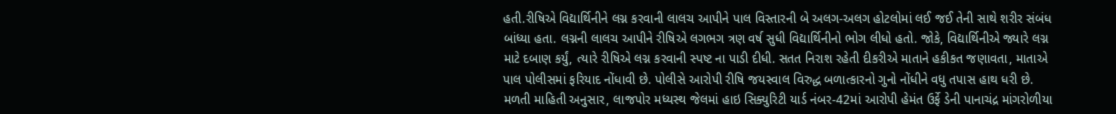હતી.રીષિએ વિદ્યાર્થિનીને લગ્ન કરવાની લાલચ આપીને પાલ વિસ્તારની બે અલગ-અલગ હોટલોમાં લઈ જઈ તેની સાથે શરીર સંબંધ બાંધ્યા હતા. લગ્નની લાલચ આપીને રીષિએ લગભગ ત્રણ વર્ષ સુધી વિદ્યાર્થિનીનો ભોગ લીધો હતો. જોકે, વિદ્યાર્થિનીએ જ્યારે લગ્ન માટે દબાણ કર્યું, ત્યારે રીષિએ લગ્ન કરવાની સ્પષ્ટ ના પાડી દીધી. સતત નિરાશ રહેતી દીકરીએ માતાને હકીકત જણાવતા, માતાએ પાલ પોલીસમાં ફરિયાદ નોંધાવી છે. પોલીસે આરોપી રીષિ જયસ્વાલ વિરુદ્ધ બળાત્કારનો ગુનો નોંધીને વધુ તપાસ હાથ ધરી છે.
મળતી માહિતી અનુસાર, લાજપોર મધ્યસ્થ જેલમાં હાઇ સિક્યુરિટી યાર્ડ નંબર-42માં આરોપી હેમંત ઉર્ફે ડેની પાનાચંદ્ર માંગરોળીયા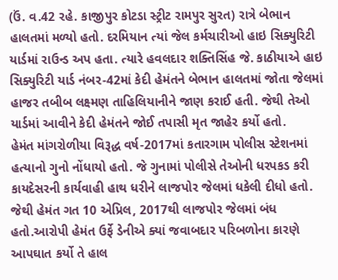(ઉં. વ.42 રહે. કાજીપુર કોટડા સ્ટ્રીટ રામપુર સુરત) રાત્રે બેભાન હાલતમાં મળ્યો હતો. દરમિયાન ત્યાં જેલ કર્મચારીઓ હાઇ સિક્યુરિટી યાર્ડમાં રાઉન્ડ અપ હતા. ત્યારે હવલદાર શક્તિસિંહ જે. કાઠીયાએ હાઇ સિક્યુરિટી યાર્ડ નંબર-42માં કેદી હેમંતને બેભાન હાલતમાં જોતા જેલમાં હાજર તબીબ લક્ષ્મણ તાહિલિયાનીને જાણ કરાઈ હતી. જેથી તેઓ યાર્ડમાં આવીને કેદી હેમંતને જોઈ તપાસી મૃત જાહેર કર્યો હતો.
હેમંત માંગરોળીયા વિરૂદ્ધ વર્ષ-2017માં કતારગામ પોલીસ સ્ટેશનમાં હત્યાનો ગુનો નોંધાયો હતો. જે ગુનામાં પોલીસે તેઓની ધરપકડ કરી કાયદેસરની કાર્યવાહી હાથ ધરીને લાજપોર જેલમાં ધકેલી દીધો હતો. જેથી હેમંત ગત 10 એપ્રિલ, 2017થી લાજપોર જેલમાં બંધ હતો.આરોપી હેમંત ઉર્ફે ડેનીએ ક્યાં જવાબદાર પરિબળોના કારણે આપઘાત કર્યો તે હાલ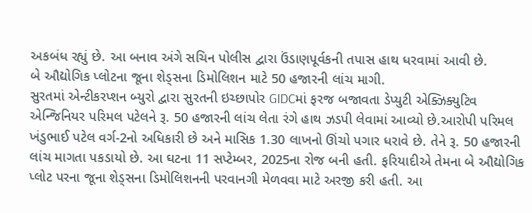અકબંધ રહ્યું છે. આ બનાવ અંગે સચિન પોલીસ દ્વારા ઉંડાણપૂર્વકની તપાસ હાથ ધરવામાં આવી છે.
બે ઔદ્યોગિક પ્લોટના જૂના શેડ્સના ડિમોલિશન માટે 50 હજારની લાંચ માગી.
સુરતમાં એન્ટીકરપ્શન બ્યુરો દ્વારા સુરતની ઇચ્છાપોર GIDCમાં ફરજ બજાવતા ડેપ્યુટી એક્ઝિક્યુટિવ એન્જિનિયર પરિમલ પટેલને રૂ. 50 હજારની લાંચ લેતા રંગે હાથ ઝડપી લેવામાં આવ્યો છે.આરોપી પરિમલ ખંડુભાઈ પટેલ વર્ગ-2નો અધિકારી છે અને માસિક 1.30 લાખનો ઊંચો પગાર ધરાવે છે. તેને રૂ. 50 હજારની લાંચ માગતા પકડાયો છે. આ ઘટના 11 સપ્ટેમ્બર, 2025ના રોજ બની હતી. ફરિયાદીએ તેમના બે ઔદ્યોગિક પ્લોટ પરના જૂના શેડ્સના ડિમોલિશનની પરવાનગી મેળવવા માટે અરજી કરી હતી. આ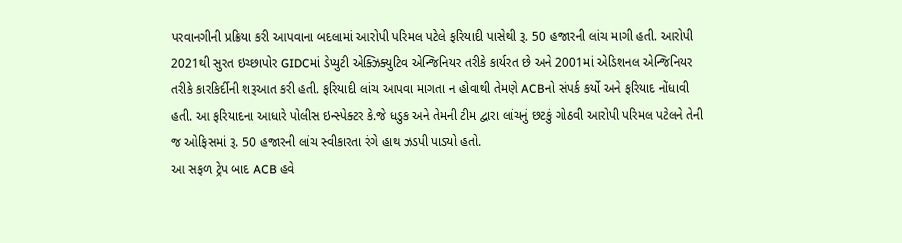પરવાનગીની પ્રક્રિયા કરી આપવાના બદલામાં આરોપી પરિમલ પટેલે ફરિયાદી પાસેથી રૂ. 50 હજારની લાંચ માગી હતી. આરોપી 2021થી સુરત ઇચ્છાપોર GIDCમાં ડેપ્યુટી એક્ઝિક્યુટિવ એન્જિનિયર તરીકે કાર્યરત છે અને 2001માં એડિશનલ એન્જિનિયર તરીકે કારકિર્દીની શરૂઆત કરી હતી. ફરિયાદી લાંચ આપવા માગતા ન હોવાથી તેમણે ACBનો સંપર્ક કર્યો અને ફરિયાદ નોંધાવી હતી. આ ફરિયાદના આધારે પોલીસ ઇન્સ્પેક્ટર કે.જે ધડુક અને તેમની ટીમ દ્વારા લાંચનું છટકું ગોઠવી આરોપી પરિમલ પટેલને તેની જ ઓફિસમાં રૂ. 50 હજારની લાંચ સ્વીકારતા રંગે હાથ ઝડપી પાડ્યો હતો.
આ સફળ ટ્રેપ બાદ ACB હવે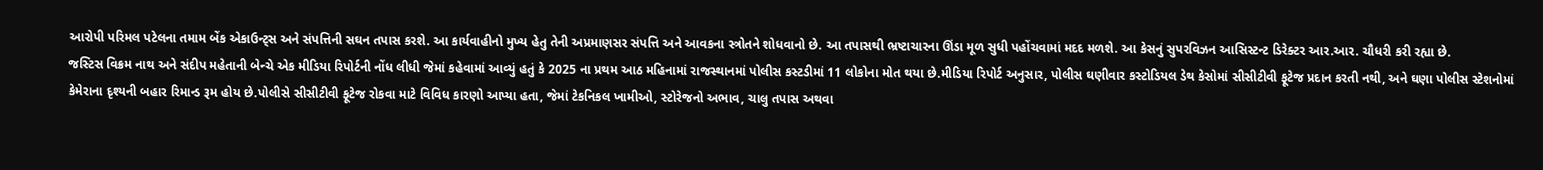આરોપી પરિમલ પટેલના તમામ બેંક એકાઉન્ટ્સ અને સંપત્તિની સઘન તપાસ કરશે. આ કાર્યવાહીનો મુખ્ય હેતુ તેની અપ્રમાણસર સંપત્તિ અને આવકના સ્ત્રોતને શોધવાનો છે. આ તપાસથી ભ્રષ્ટાચારના ઊંડા મૂળ સુધી પહોંચવામાં મદદ મળશે. આ કેસનું સુપરવિઝન આસિસ્ટન્ટ ડિરેક્ટર આર.આર. ચૌધરી કરી રહ્યા છે.
જસ્ટિસ વિક્રમ નાથ અને સંદીપ મહેતાની બેન્ચે એક મીડિયા રિપોર્ટની નોંધ લીધી જેમાં કહેવામાં આવ્યું હતું કે 2025 ના પ્રથમ આઠ મહિનામાં રાજસ્થાનમાં પોલીસ કસ્ટડીમાં 11 લોકોના મોત થયા છે.મીડિયા રિપોર્ટ અનુસાર, પોલીસ ઘણીવાર કસ્ટોડિયલ ડેથ કેસોમાં સીસીટીવી ફૂટેજ પ્રદાન કરતી નથી, અને ઘણા પોલીસ સ્ટેશનોમાં કેમેરાના દૃશ્યની બહાર રિમાન્ડ રૂમ હોય છે.પોલીસે સીસીટીવી ફૂટેજ રોકવા માટે વિવિધ કારણો આપ્યા હતા, જેમાં ટેકનિકલ ખામીઓ, સ્ટોરેજનો અભાવ, ચાલુ તપાસ અથવા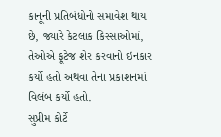કાનૂની પ્રતિબંધોનો સમાવેશ થાય છે, જ્યારે કેટલાક કિસ્સાઓમાં, તેઓએ ફૂટેજ શેર કરવાનો ઇનકાર કર્યો હતો અથવા તેના પ્રકાશનમાં વિલંબ કર્યો હતો.
સુપ્રીમ કોર્ટે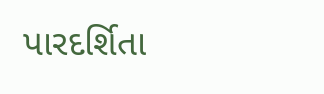પારદર્શિતા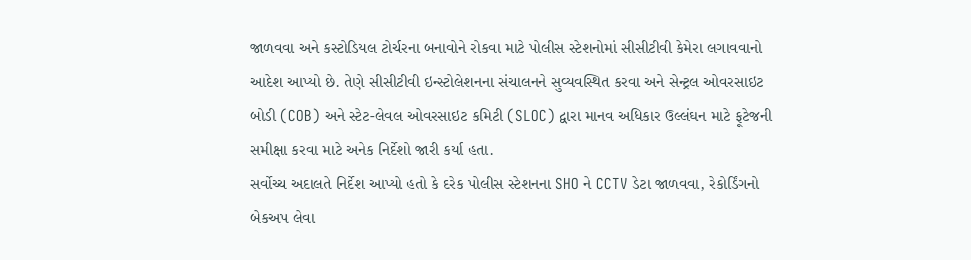જાળવવા અને કસ્ટોડિયલ ટોર્ચરના બનાવોને રોકવા માટે પોલીસ સ્ટેશનોમાં સીસીટીવી કેમેરા લગાવવાનો આદેશ આપ્યો છે. તેણે સીસીટીવી ઇન્સ્ટોલેશનના સંચાલનને સુવ્યવસ્થિત કરવા અને સેન્ટ્રલ ઓવરસાઇટ બોડી (COB) અને સ્ટેટ-લેવલ ઓવરસાઇટ કમિટી (SLOC) દ્વારા માનવ અધિકાર ઉલ્લંઘન માટે ફૂટેજની સમીક્ષા કરવા માટે અનેક નિર્દેશો જારી કર્યા હતા.
સર્વોચ્ચ અદાલતે નિર્દેશ આપ્યો હતો કે દરેક પોલીસ સ્ટેશનના SHO ને CCTV ડેટા જાળવવા, રેકોર્ડિંગનો બેકઅપ લેવા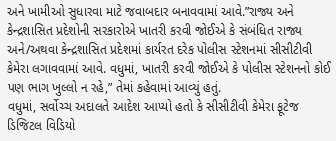અને ખામીઓ સુધારવા માટે જવાબદાર બનાવવામાં આવે.”રાજ્ય અને કેન્દ્રશાસિત પ્રદેશોની સરકારોએ ખાતરી કરવી જોઈએ કે સંબંધિત રાજ્ય અને/અથવા કેન્દ્રશાસિત પ્રદેશમાં કાર્યરત દરેક પોલીસ સ્ટેશનમાં સીસીટીવી કેમેરા લગાવવામાં આવે. વધુમાં, ખાતરી કરવી જોઈએ કે પોલીસ સ્ટેશનનો કોઈ પણ ભાગ ખુલ્લો ન રહે,” તેમાં કહેવામાં આવ્યું હતું.
વધુમાં, સર્વોચ્ચ અદાલતે આદેશ આપ્યો હતો કે સીસીટીવી કેમેરા ફૂટેજ ડિજિટલ વિડિયો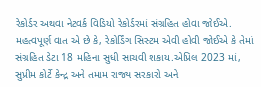રેકોર્ડર અથવા નેટવર્ક વિડિયો રેકોર્ડરમાં સંગ્રહિત હોવા જોઈએ. મહત્વપૂર્ણ વાત એ છે કે, રેકોર્ડિંગ સિસ્ટમ એવી હોવી જોઈએ કે તેમાં સંગ્રહિત ડેટા 18 મહિના સુધી સાચવી શકાય.એપ્રિલ 2023 માં, સુપ્રીમ કોર્ટે કેન્દ્ર અને તમામ રાજ્ય સરકારો અને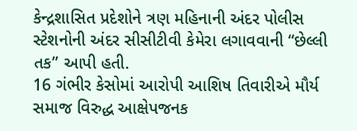કેન્દ્રશાસિત પ્રદેશોને ત્રણ મહિનાની અંદર પોલીસ સ્ટેશનોની અંદર સીસીટીવી કેમેરા લગાવવાની “છેલ્લી તક” આપી હતી.
16 ગંભીર કેસોમાં આરોપી આશિષ તિવારીએ મૌર્ય સમાજ વિરુદ્ધ આક્ષેપજનક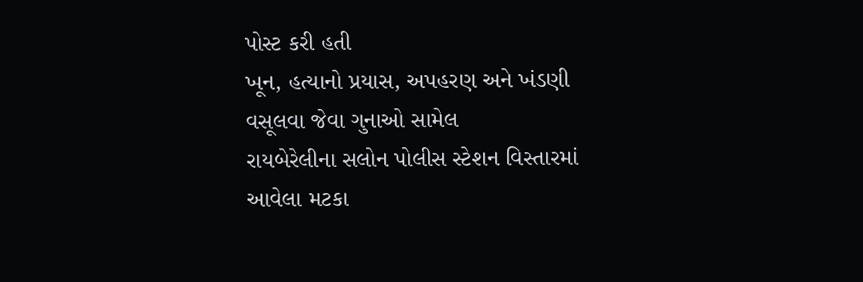પોસ્ટ કરી હતી
ખૂન, હત્યાનો પ્રયાસ, અપહરણ અને ખંડણી વસૂલવા જેવા ગુનાઓ સામેલ
રાયબેરેલીના સલોન પોલીસ સ્ટેશન વિસ્તારમાં આવેલા મટકા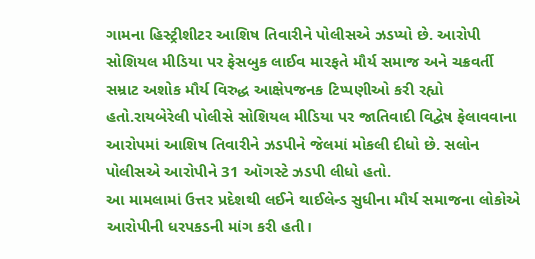ગામના હિસ્ટ્રીશીટર આશિષ તિવારીને પોલીસએ ઝડપ્યો છે. આરોપી સોશિયલ મીડિયા પર ફેસબુક લાઈવ મારફતે મૌર્ય સમાજ અને ચક્રવર્તી સમ્રાટ અશોક મૌર્ય વિરુદ્ધ આક્ષેપજનક ટિપ્પણીઓ કરી રહ્યો હતો.રાયબેરેલી પોલીસે સોશિયલ મીડિયા પર જાતિવાદી વિદ્વેષ ફેલાવવાના આરોપમાં આશિષ તિવારીને ઝડપીને જેલમાં મોકલી દીધો છે. સલોન પોલીસએ આરોપીને 31 ઑગસ્ટે ઝડપી લીધો હતો.
આ મામલામાં ઉત્તર પ્રદેશથી લઈને થાઈલેન્ડ સુધીના મૌર્ય સમાજના લોકોએ આરોપીની ધરપકડની માંગ કરી હતી।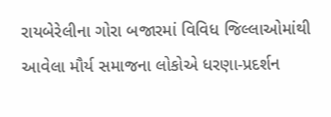રાયબેરેલીના ગોરા બજારમાં વિવિધ જિલ્લાઓમાંથી આવેલા મૌર્ય સમાજના લોકોએ ધરણા-પ્રદર્શન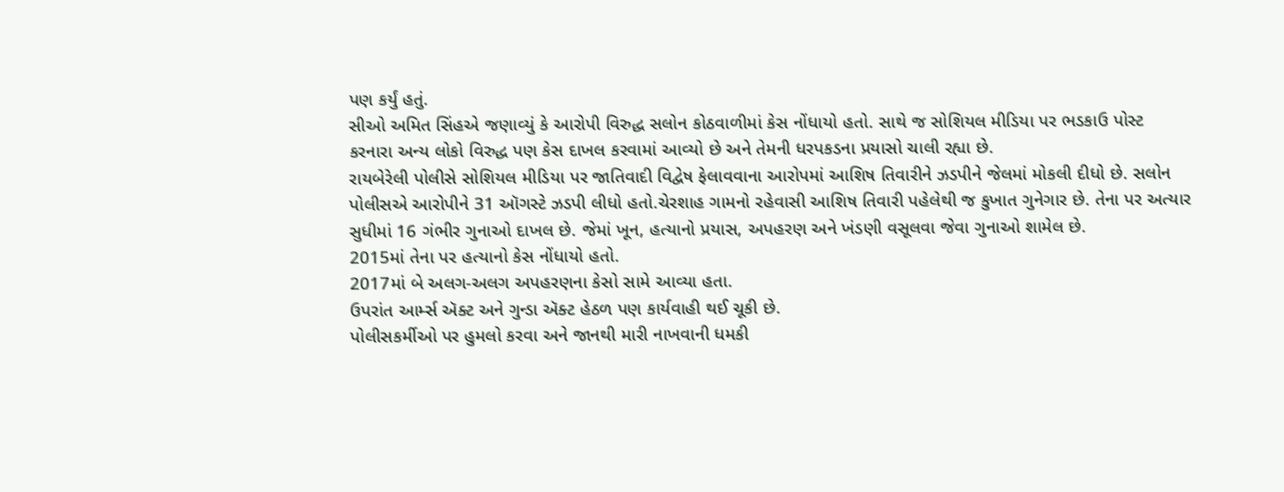પણ કર્યું હતું.
સીઓ અમિત સિંહએ જણાવ્યું કે આરોપી વિરુદ્ધ સલોન કોઠવાળીમાં કેસ નોંધાયો હતો. સાથે જ સોશિયલ મીડિયા પર ભડકાઉ પોસ્ટ કરનારા અન્ય લોકો વિરુદ્ધ પણ કેસ દાખલ કરવામાં આવ્યો છે અને તેમની ધરપકડના પ્રયાસો ચાલી રહ્યા છે.
રાયબેરેલી પોલીસે સોશિયલ મીડિયા પર જાતિવાદી વિદ્વેષ ફેલાવવાના આરોપમાં આશિષ તિવારીને ઝડપીને જેલમાં મોકલી દીધો છે. સલોન પોલીસએ આરોપીને 31 ઑગસ્ટે ઝડપી લીધો હતો.ચેરશાહ ગામનો રહેવાસી આશિષ તિવારી પહેલેથી જ કુખાત ગુનેગાર છે. તેના પર અત્યાર સુધીમાં 16 ગંભીર ગુનાઓ દાખલ છે. જેમાં ખૂન, હત્યાનો પ્રયાસ, અપહરણ અને ખંડણી વસૂલવા જેવા ગુનાઓ શામેલ છે.
2015માં તેના પર હત્યાનો કેસ નોંધાયો હતો.
2017માં બે અલગ-અલગ અપહરણના કેસો સામે આવ્યા હતા.
ઉપરાંત આર્મ્સ ઍક્ટ અને ગુન્ડા ઍક્ટ હેઠળ પણ કાર્યવાહી થઈ ચૂકી છે.
પોલીસકર્મીઓ પર હુમલો કરવા અને જાનથી મારી નાખવાની ધમકી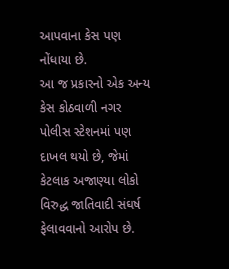આપવાના કેસ પણ નોંધાયા છે.
આ જ પ્રકારનો એક અન્ય કેસ કોઠવાળી નગર પોલીસ સ્ટેશનમાં પણ દાખલ થયો છે, જેમાં કેટલાક અજાણ્યા લોકો વિરુદ્ધ જાતિવાદી સંઘર્ષ ફેલાવવાનો આરોપ છે.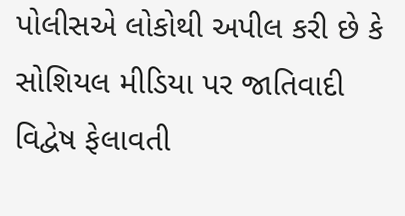પોલીસએ લોકોથી અપીલ કરી છે કે સોશિયલ મીડિયા પર જાતિવાદી વિદ્વેષ ફેલાવતી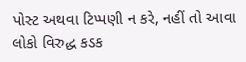પોસ્ટ અથવા ટિપ્પણી ન કરે, નહીં તો આવા લોકો વિરુદ્ધ કડક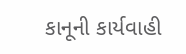કાનૂની કાર્યવાહી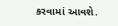કરવામાં આવશે.